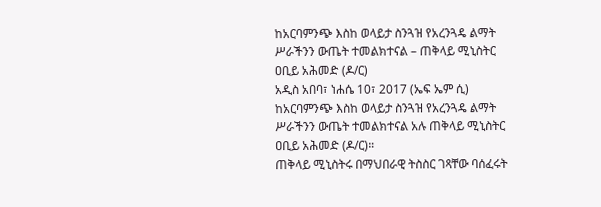ከአርባምንጭ እስከ ወላይታ ስንጓዝ የአረንጓዴ ልማት ሥራችንን ውጤት ተመልክተናል – ጠቅላይ ሚኒስትር ዐቢይ አሕመድ (ዶ/ር)
አዲስ አበባ፣ ነሐሴ 10፣ 2017 (ኤፍ ኤም ሲ) ከአርባምንጭ እስከ ወላይታ ስንጓዝ የአረንጓዴ ልማት ሥራችንን ውጤት ተመልክተናል አሉ ጠቅላይ ሚኒስትር ዐቢይ አሕመድ (ዶ/ር)።
ጠቅላይ ሚኒስትሩ በማህበራዊ ትስስር ገጻቸው ባሰፈሩት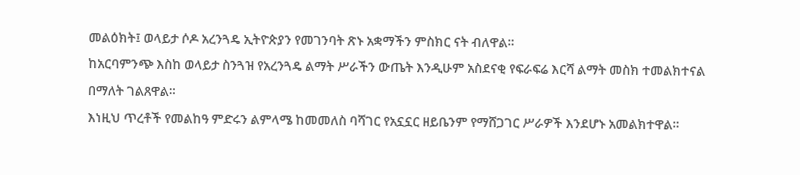መልዕክት፤ ወላይታ ሶዶ አረንጓዴ ኢትዮጵያን የመገንባት ጽኑ አቋማችን ምስክር ናት ብለዋል።
ከአርባምንጭ እስከ ወላይታ ስንጓዝ የአረንጓዴ ልማት ሥራችን ውጤት እንዲሁም አስደናቂ የፍራፍሬ እርሻ ልማት መስክ ተመልክተናል በማለት ገልጸዋል።
እነዚህ ጥረቶች የመልከዓ ምድሩን ልምላሜ ከመመለስ ባሻገር የአኗኗር ዘይቤንም የማሸጋገር ሥራዎች እንደሆኑ አመልክተዋል።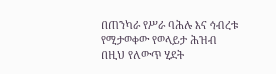በጠንካራ የሥራ ባሕሉ እና ኅብረቱ የሚታወቀው የወላይታ ሕዝብ በዚህ የለውጥ ሂደት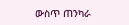ውስጥ ጠንካራ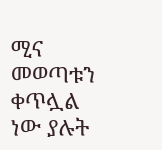ሚና መወጣቱን ቀጥሏል ነው ያሉት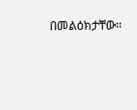በመልዕክታቸው።